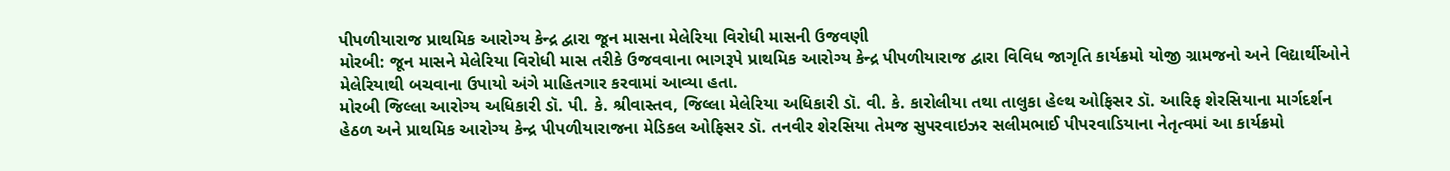પીપળીયારાજ પ્રાથમિક આરોગ્ય કેન્દ્ર દ્વારા જૂન માસના મેલેરિયા વિરોધી માસની ઉજવણી
મોરબી: જૂન માસને મેલેરિયા વિરોધી માસ તરીકે ઉજવવાના ભાગરૂપે પ્રાથમિક આરોગ્ય કેન્દ્ર પીપળીયારાજ દ્વારા વિવિધ જાગૃતિ કાર્યક્રમો યોજી ગ્રામજનો અને વિદ્યાર્થીઓને મેલેરિયાથી બચવાના ઉપાયો અંગે માહિતગાર કરવામાં આવ્યા હતા.
મોરબી જિલ્લા આરોગ્ય અધિકારી ડૉ. પી. કે. શ્રીવાસ્તવ, જિલ્લા મેલેરિયા અધિકારી ડૉ. વી. કે. કારોલીયા તથા તાલુકા હેલ્થ ઓફિસર ડૉ. આરિફ શેરસિયાના માર્ગદર્શન હેઠળ અને પ્રાથમિક આરોગ્ય કેન્દ્ર પીપળીયારાજના મેડિકલ ઓફિસર ડૉ. તનવીર શેરસિયા તેમજ સુપરવાઇઝર સલીમભાઈ પીપરવાડિયાના નેતૃત્વમાં આ કાર્યક્રમો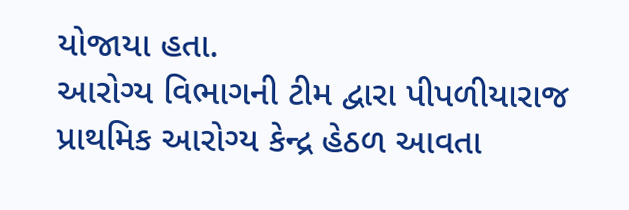યોજાયા હતા.
આરોગ્ય વિભાગની ટીમ દ્વારા પીપળીયારાજ પ્રાથમિક આરોગ્ય કેન્દ્ર હેઠળ આવતા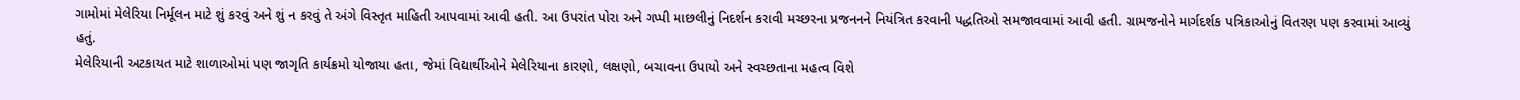ગામોમાં મેલેરિયા નિર્મૂલન માટે શું કરવું અને શું ન કરવું તે અંગે વિસ્તૃત માહિતી આપવામાં આવી હતી. આ ઉપરાંત પોરા અને ગપ્પી માછલીનું નિદર્શન કરાવી મચ્છરના પ્રજનનને નિયંત્રિત કરવાની પદ્ધતિઓ સમજાવવામાં આવી હતી. ગ્રામજનોને માર્ગદર્શક પત્રિકાઓનું વિતરણ પણ કરવામાં આવ્યું હતું.
મેલેરિયાની અટકાયત માટે શાળાઓમાં પણ જાગૃતિ કાર્યક્રમો યોજાયા હતા, જેમાં વિદ્યાર્થીઓને મેલેરિયાના કારણો, લક્ષણો, બચાવના ઉપાયો અને સ્વચ્છતાના મહત્વ વિશે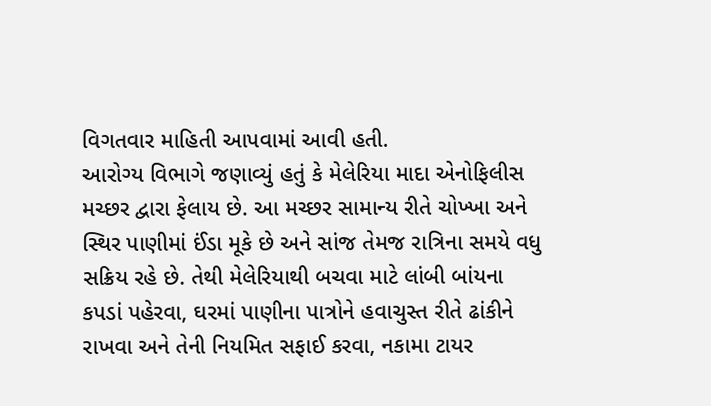વિગતવાર માહિતી આપવામાં આવી હતી.
આરોગ્ય વિભાગે જણાવ્યું હતું કે મેલેરિયા માદા એનોફિલીસ મચ્છર દ્વારા ફેલાય છે. આ મચ્છર સામાન્ય રીતે ચોખ્ખા અને સ્થિર પાણીમાં ઈંડા મૂકે છે અને સાંજ તેમજ રાત્રિના સમયે વધુ સક્રિય રહે છે. તેથી મેલેરિયાથી બચવા માટે લાંબી બાંયના કપડાં પહેરવા, ઘરમાં પાણીના પાત્રોને હવાચુસ્ત રીતે ઢાંકીને રાખવા અને તેની નિયમિત સફાઈ કરવા, નકામા ટાયર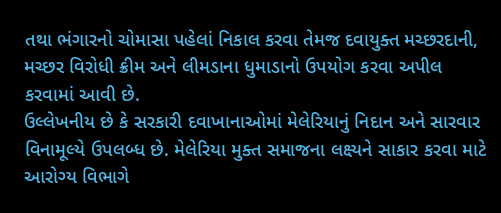તથા ભંગારનો ચોમાસા પહેલાં નિકાલ કરવા તેમજ દવાયુક્ત મચ્છરદાની, મચ્છર વિરોધી ક્રીમ અને લીમડાના ધુમાડાનો ઉપયોગ કરવા અપીલ કરવામાં આવી છે.
ઉલ્લેખનીય છે કે સરકારી દવાખાનાઓમાં મેલેરિયાનું નિદાન અને સારવાર વિનામૂલ્યે ઉપલબ્ધ છે. મેલેરિયા મુક્ત સમાજના લક્ષ્યને સાકાર કરવા માટે આરોગ્ય વિભાગે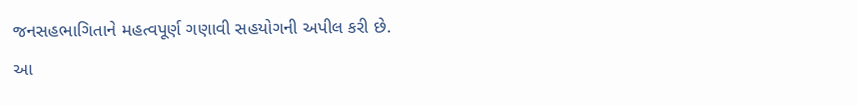જનસહભાગિતાને મહત્વપૂર્ણ ગણાવી સહયોગની અપીલ કરી છે.
આ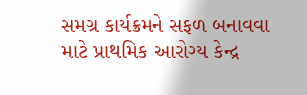સમગ્ર કાર્યક્રમને સફળ બનાવવા માટે પ્રાથમિક આરોગ્ય કેન્દ્ર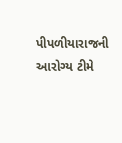પીપળીયારાજની આરોગ્ય ટીમે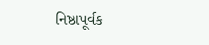નિષ્ઠાપૂર્વક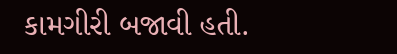કામગીરી બજાવી હતી.